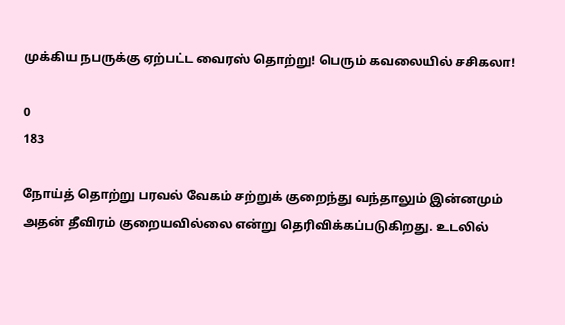முக்கிய நபருக்கு ஏற்பட்ட வைரஸ் தொற்று! பெரும் கவலையில் சசிகலா!

0
183

நோய்த் தொற்று பரவல் வேகம் சற்றுக் குறைந்து வந்தாலும் இன்னமும் அதன் தீவிரம் குறையவில்லை என்று தெரிவிக்கப்படுகிறது. உடலில்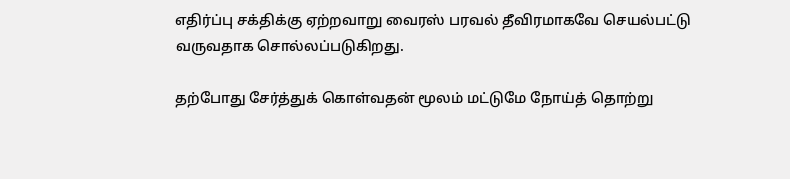எதிர்ப்பு சக்திக்கு ஏற்றவாறு வைரஸ் பரவல் தீவிரமாகவே செயல்பட்டு வருவதாக சொல்லப்படுகிறது.

தற்போது சேர்த்துக் கொள்வதன் மூலம் மட்டுமே நோய்த் தொற்று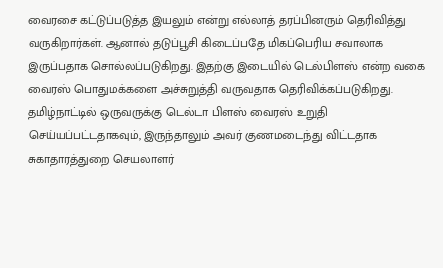வைரசை கட்டுப்படுத்த இயலும் என்று எல்லாத் தரப்பினரும் தெரிவித்து வருகிறார்கள். ஆனால் தடுப்பூசி கிடைப்பதே மிகப்பெரிய சவாலாக இருப்பதாக சொல்லப்படுகிறது. இதற்கு இடையில் டெல்பிளஸ் என்ற வகை வைரஸ் பொதுமக்களை அச்சுறுத்தி வருவதாக தெரிவிக்கப்படுகிறது. தமிழ்நாட்டில் ஒருவருக்கு டெல்டா பிளஸ் வைரஸ் உறுதி செய்யப்பட்டதாகவும், இருந்தாலும் அவர் குணமடைந்து விட்டதாக சுகாதாரத்துறை செயலாளர்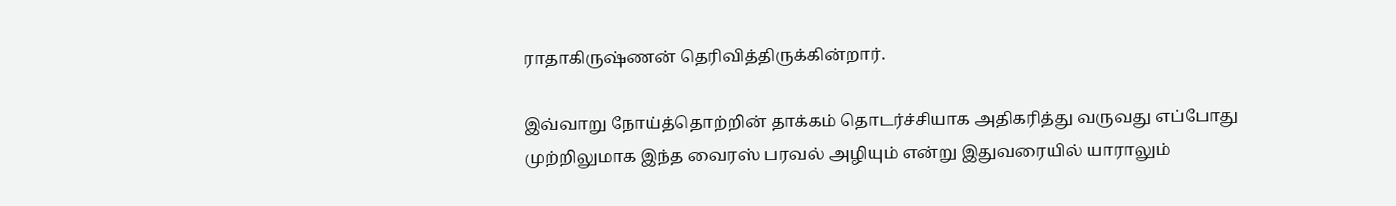ராதாகிருஷ்ணன் தெரிவித்திருக்கின்றார்.

இவ்வாறு நோய்த்தொற்றின் தாக்கம் தொடர்ச்சியாக அதிகரித்து வருவது எப்போது முற்றிலுமாக இந்த வைரஸ் பரவல் அழியும் என்று இதுவரையில் யாராலும்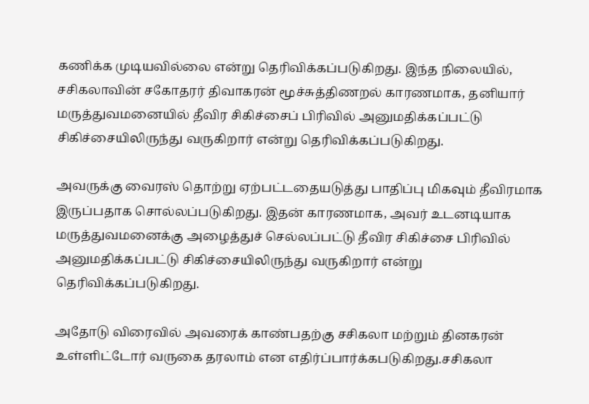கணிக்க முடியவில்லை என்று தெரிவிக்கப்படுகிறது. இந்த நிலையில், சசிகலாவின் சகோதரர் திவாகரன் மூச்சுத்திணறல் காரணமாக, தனியார் மருத்துவமனையில் தீவிர சிகிச்சைப் பிரிவில் அனுமதிக்கப்பட்டு சிகிச்சையிலிருந்து வருகிறார் என்று தெரிவிக்கப்படுகிறது.

அவருக்கு வைரஸ் தொற்று ஏற்பட்டதையடுத்து பாதிப்பு மிகவும் தீவிரமாக இருப்பதாக சொல்லப்படுகிறது. இதன் காரணமாக, அவர் உடனடியாக மருத்துவமனைக்கு அழைத்துச் செல்லப்பட்டு தீவிர சிகிச்சை பிரிவில் அனுமதிக்கப்பட்டு சிகிச்சையிலிருந்து வருகிறார் என்று தெரிவிக்கப்படுகிறது.

அதோடு விரைவில் அவரைக் காண்பதற்கு சசிகலா மற்றும் தினகரன் உள்ளிட்டோர் வருகை தரலாம் என எதிர்ப்பார்க்கபடுகிறது.சசிகலா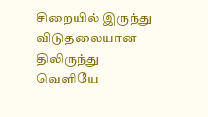சிறையில் இருந்து விடுதலையான திலிருந்து வெளியே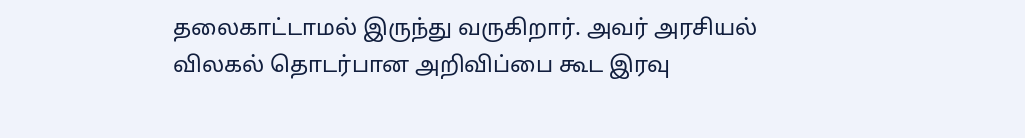தலைகாட்டாமல் இருந்து வருகிறார். அவர் அரசியல் விலகல் தொடர்பான அறிவிப்பை கூட இரவு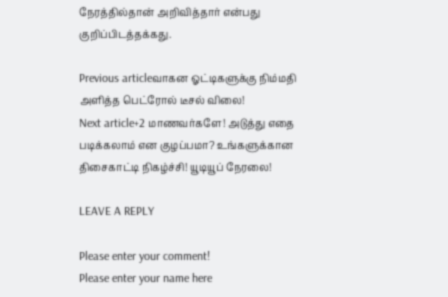நேரத்தில்தான் அறிவித்தார் என்பது குறிப்பிடத்தக்கது.

Previous articleவாகன ஓட்டிகளுக்கு நிம்மதி அளித்த பெட்ரோல் டீசல் விலை!
Next article+2 மாணவர்களே! அடுத்து எதை படிக்கலாம் என குழப்பமா? உங்களுக்கான திசைகாட்டி நிகழ்ச்சி! யூடியூப் நேரலை!

LEAVE A REPLY

Please enter your comment!
Please enter your name here